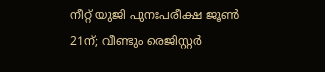നീറ്റ് യുജി പുനഃപരീക്ഷ ജൂണ്‍ 21ന്; വീണ്ടും രെജിസ്റ്റര്‍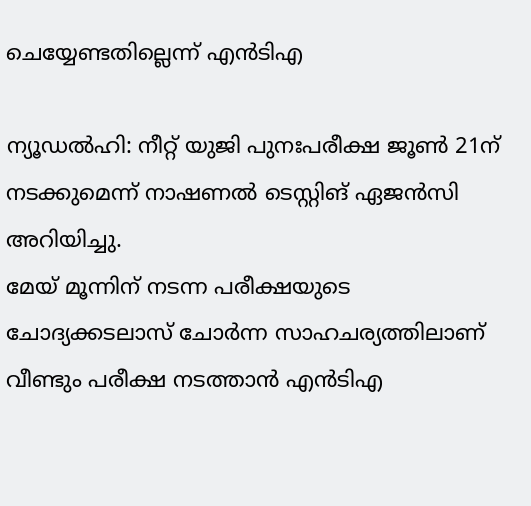ചെയ്യേണ്ടതില്ലെന്ന് എന്‍ടിഎ

ന്യൂഡല്‍ഹി: നീറ്റ് യുജി പുനഃപരീക്ഷ ജൂണ്‍ 21ന് നടക്കുമെന്ന് നാഷണല്‍ ടെസ്റ്റിങ് ഏജന്‍സി അറിയിച്ചു.
മേയ് മൂന്നിന് നടന്ന പരീക്ഷയുടെ ചോദ്യക്കടലാസ് ചോര്‍ന്ന സാഹചര്യത്തിലാണ് വീണ്ടും പരീക്ഷ നടത്താന്‍ എന്‍ടിഎ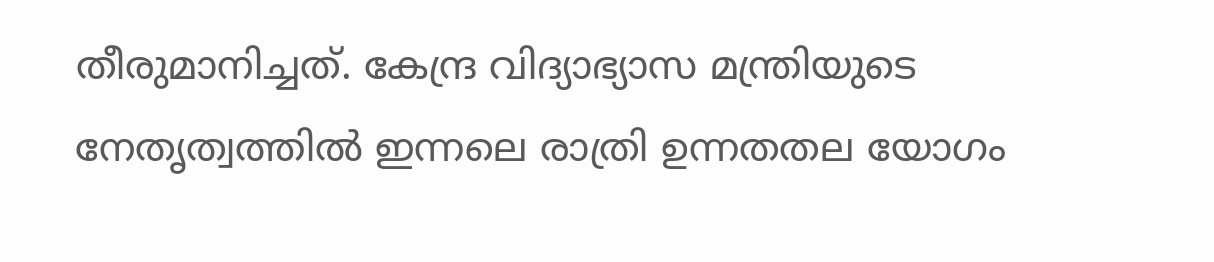തീരുമാനിച്ചത്. കേന്ദ്ര വിദ്യാഭ്യാസ മന്ത്രിയുടെ നേതൃത്വത്തില്‍ ഇന്നലെ രാത്രി ഉന്നതതല യോഗം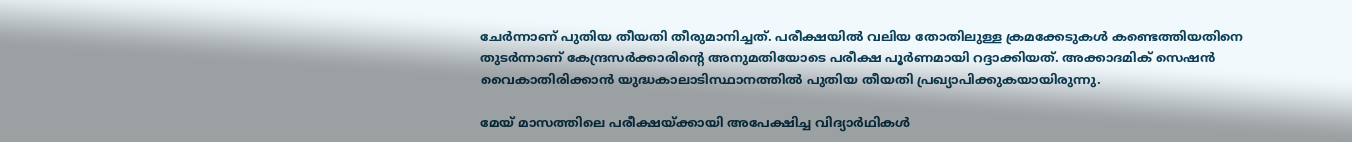ചേര്‍ന്നാണ് പുതിയ തീയതി തീരുമാനിച്ചത്. പരീക്ഷയില്‍ വലിയ തോതിലുള്ള ക്രമക്കേടുകള്‍ കണ്ടെത്തിയതിനെ തുടര്‍ന്നാണ് കേന്ദ്രസര്‍ക്കാരിന്റെ അനുമതിയോടെ പരീക്ഷ പൂര്‍ണമായി റദ്ദാക്കിയത്. അക്കാദമിക് സെഷന്‍ വൈകാതിരിക്കാന്‍ യുദ്ധകാലാടിസ്ഥാനത്തില്‍ പുതിയ തീയതി പ്രഖ്യാപിക്കുകയായിരുന്നു.

മേയ് മാസത്തിലെ പരീക്ഷയ്ക്കായി അപേക്ഷിച്ച വിദ്യാര്‍ഥികള്‍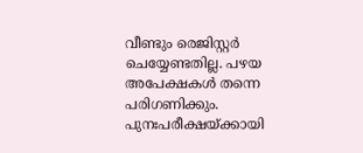വീണ്ടും രെജിസ്റ്റര്‍ ചെയ്യേണ്ടതില്ല. പഴയ അപേക്ഷകള്‍ തന്നെ പരിഗണിക്കും. പുനഃപരീക്ഷയ്ക്കായി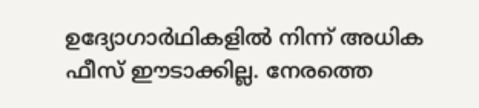ഉദ്യോഗാര്‍ഥികളില്‍ നിന്ന് അധിക ഫീസ് ഈടാക്കില്ല. നേരത്തെ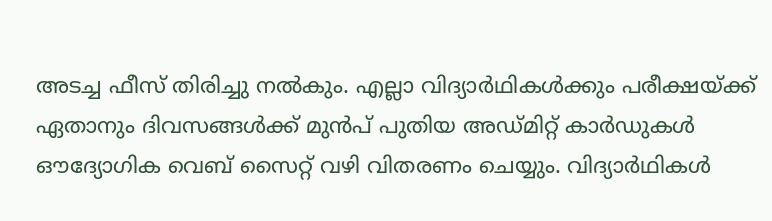അടച്ച ഫീസ് തിരിച്ചു നല്‍കും. എല്ലാ വിദ്യാര്‍ഥികള്‍ക്കും പരീക്ഷയ്ക്ക് ഏതാനും ദിവസങ്ങള്‍ക്ക് മുന്‍പ് പുതിയ അഡ്മിറ്റ് കാര്‍ഡുകള്‍ ഔദ്യോഗിക വെബ് സൈറ്റ് വഴി വിതരണം ചെയ്യും. വിദ്യാര്‍ഥികള്‍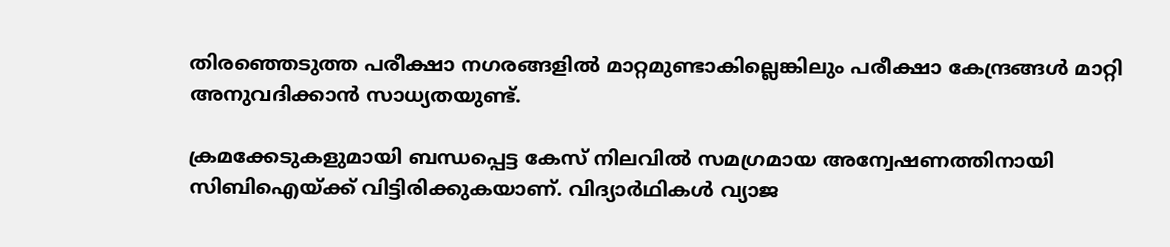തിരഞ്ഞെടുത്ത പരീക്ഷാ നഗരങ്ങളില്‍ മാറ്റമുണ്ടാകില്ലെങ്കിലും പരീക്ഷാ കേന്ദ്രങ്ങള്‍ മാറ്റി അനുവദിക്കാന്‍ സാധ്യതയുണ്ട്.

ക്രമക്കേടുകളുമായി ബന്ധപ്പെട്ട കേസ് നിലവില്‍ സമഗ്രമായ അന്വേഷണത്തിനായി സിബിഐയ്ക്ക് വിട്ടിരിക്കുകയാണ്. വിദ്യാര്‍ഥികള്‍ വ്യാജ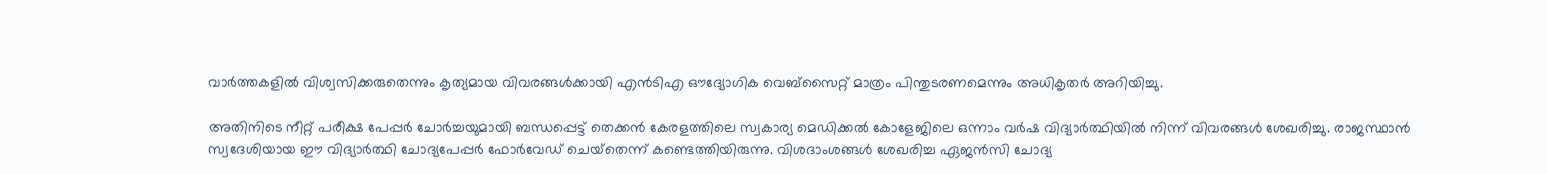വാര്‍ത്തകളില്‍ വിശ്വസിക്കരുതെന്നും കൃത്യമായ വിവരങ്ങള്‍ക്കായി എന്‍ടിഎ ഔദ്യോഗിക വെബ്സൈറ്റ് മാത്രം പിന്തുടരണമെന്നും അധികൃതര്‍ അറിയിച്ചു.

അതിനിടെ നീറ്റ് പരീക്ഷ പേപ്പര്‍ ചോര്‍ച്ചയുമായി ബന്ധപ്പെട്ട് തെക്കന്‍ കേരളത്തിലെ സ്വകാര്യ മെഡിക്കല്‍ കോളേജിലെ ഒന്നാം വര്‍ഷ വിദ്യാര്‍ത്ഥിയില്‍ നിന്ന് വിവരങ്ങള്‍ ശേഖരിച്ചു. രാജസ്ഥാന്‍ സ്വദേശിയായ ഈ വിദ്യാര്‍ത്ഥി ചോദ്യപേപ്പര്‍ ഫോര്‍വേഡ് ചെയ്‌തെന്ന് കണ്ടെത്തിയിരുന്നു. വിശദാംശങ്ങള്‍ ശേഖരിച്ച ഏജന്‍സി ചോദ്യ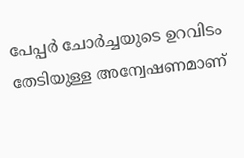പേപ്പര്‍ ചോര്‍ച്ചയുടെ ഉറവിടം തേടിയുള്ള അന്വേഷണമാണ്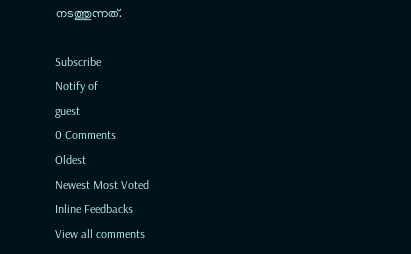നടത്തുന്നത്.

Subscribe
Notify of
guest
0 Comments
Oldest
Newest Most Voted
Inline Feedbacks
View all comments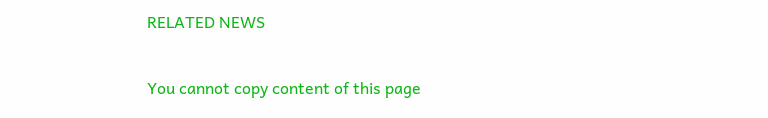RELATED NEWS

You cannot copy content of this page